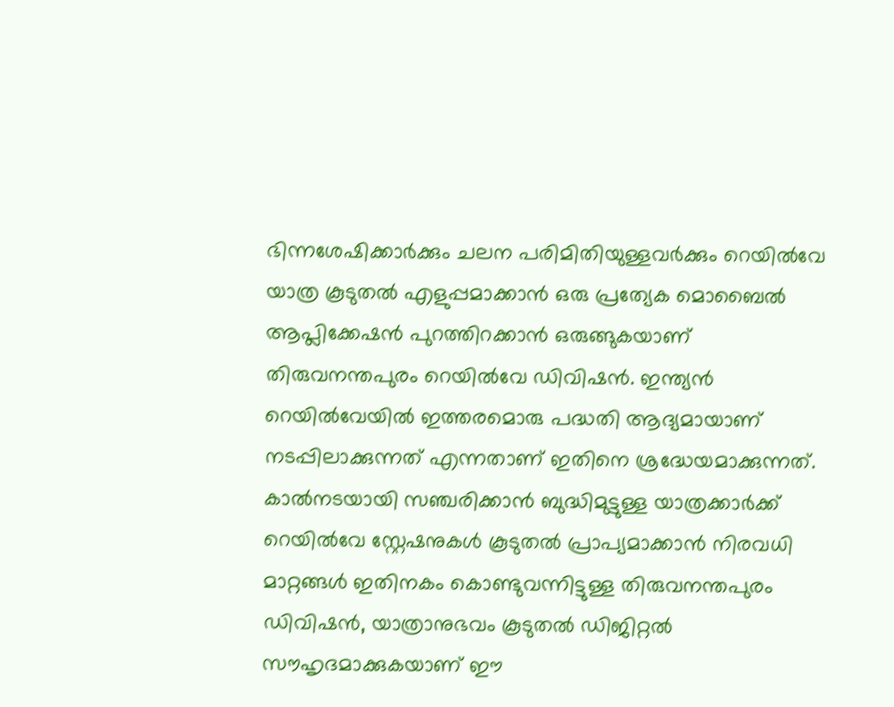ഭിന്നശേഷിക്കാർക്കും ചലന പരിമിതിയുള്ളവർക്കും റെയിൽവേ യാത്ര കൂടുതൽ എളുപ്പമാക്കാൻ ഒരു പ്രത്യേക മൊബൈൽ ആപ്ലിക്കേഷൻ പുറത്തിറക്കാൻ ഒരുങ്ങുകയാണ് തിരുവനന്തപുരം റെയിൽവേ ഡിവിഷൻ. ഇന്ത്യൻ റെയിൽവേയിൽ ഇത്തരമൊരു പദ്ധതി ആദ്യമായാണ് നടപ്പിലാക്കുന്നത് എന്നതാണ് ഇതിനെ ശ്രദ്ധേയമാക്കുന്നത്.
കാൽനടയായി സഞ്ചരിക്കാൻ ബുദ്ധിമുട്ടുള്ള യാത്രക്കാർക്ക് റെയിൽവേ സ്റ്റേഷനുകൾ കൂടുതൽ പ്രാപ്യമാക്കാൻ നിരവധി മാറ്റങ്ങൾ ഇതിനകം കൊണ്ടുവന്നിട്ടുള്ള തിരുവനന്തപുരം ഡിവിഷൻ, യാത്രാനുഭവം കൂടുതൽ ഡിജിറ്റൽ സൗഹൃദമാക്കുകയാണ് ഈ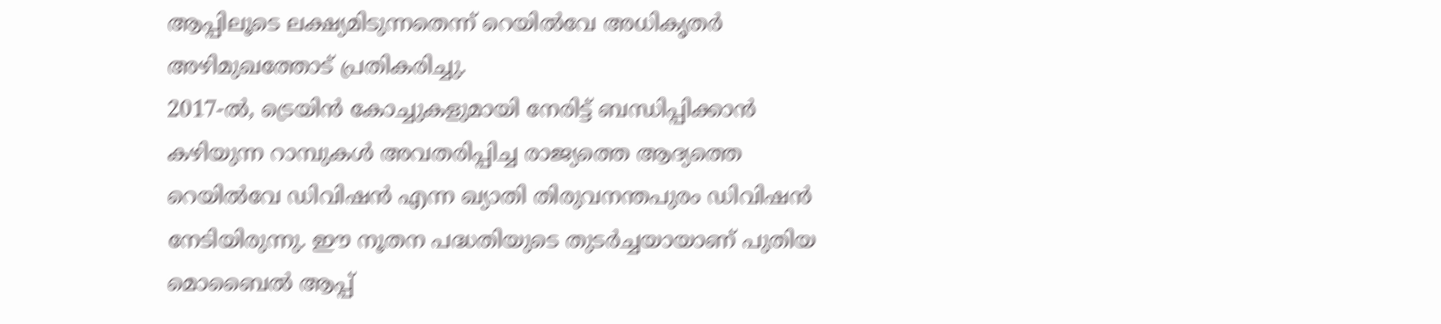ആപ്പിലൂടെ ലക്ഷ്യമിടുന്നതെന്ന് റെയിൽവേ അധികൃതർ അഴിമുഖത്തോട് പ്രതികരിച്ചു.
2017-ൽ, ട്രെയിൻ കോച്ചുകളുമായി നേരിട്ട് ബന്ധിപ്പിക്കാൻ കഴിയുന്ന റാമ്പുകൾ അവതരിപ്പിച്ച രാജ്യത്തെ ആദ്യത്തെ റെയിൽവേ ഡിവിഷൻ എന്ന ഖ്യാതി തിരുവനന്തപുരം ഡിവിഷൻ നേടിയിരുന്നു. ഈ നൂതന പദ്ധതിയുടെ തുടർച്ചയായാണ് പുതിയ മൊബൈൽ ആപ്പ്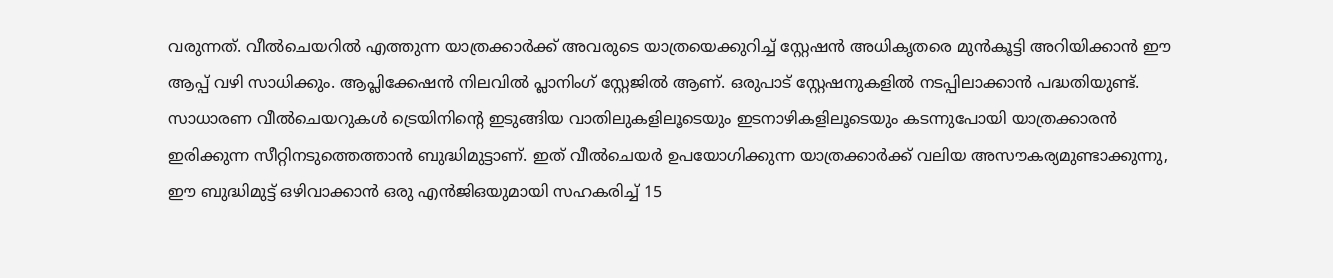വരുന്നത്. വീൽചെയറിൽ എത്തുന്ന യാത്രക്കാർക്ക് അവരുടെ യാത്രയെക്കുറിച്ച് സ്റ്റേഷൻ അധികൃതരെ മുൻകൂട്ടി അറിയിക്കാൻ ഈ ആപ്പ് വഴി സാധിക്കും. ആപ്ലിക്കേഷൻ നിലവിൽ പ്ലാനിംഗ് സ്റ്റേജിൽ ആണ്. ഒരുപാട് സ്റ്റേഷനുകളിൽ നടപ്പിലാക്കാൻ പദ്ധതിയുണ്ട്.
സാധാരണ വീൽചെയറുകൾ ട്രെയിനിന്റെ ഇടുങ്ങിയ വാതിലുകളിലൂടെയും ഇടനാഴികളിലൂടെയും കടന്നുപോയി യാത്രക്കാരൻ ഇരിക്കുന്ന സീറ്റിനടുത്തെത്താൻ ബുദ്ധിമുട്ടാണ്. ഇത് വീൽചെയർ ഉപയോഗിക്കുന്ന യാത്രക്കാർക്ക് വലിയ അസൗകര്യമുണ്ടാക്കുന്നു, ഈ ബുദ്ധിമുട്ട് ഒഴിവാക്കാൻ ഒരു എൻജിഒയുമായി സഹകരിച്ച് 15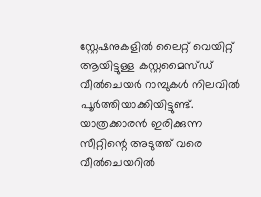സ്റ്റേഷനുകളിൽ ലൈറ്റ് വെയിറ്റ് ആയിട്ടുള്ള കസ്റ്റമൈസ്ഡ് വീൽചെയർ റാമ്പുകൾ നിലവിൽ പൂർത്തിയാക്കിയിട്ടുണ്ട്. യാത്രക്കാരൻ ഇരിക്കുന്ന സീറ്റിന്റെ അടുത്ത് വരെ വീൽചെയറിൽ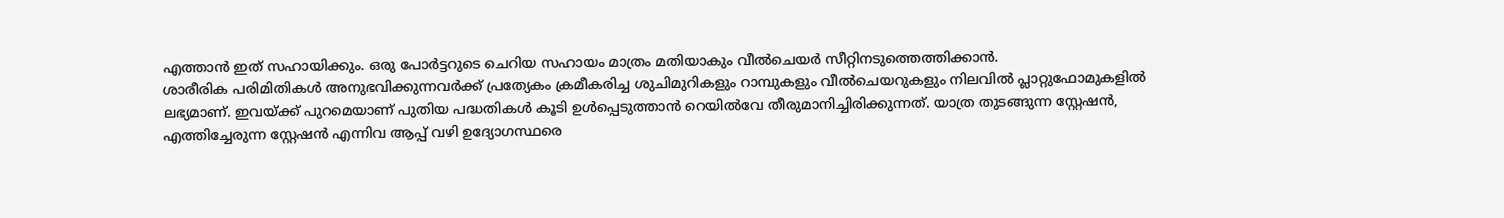എത്താൻ ഇത് സഹായിക്കും. ഒരു പോർട്ടറുടെ ചെറിയ സഹായം മാത്രം മതിയാകും വീൽചെയർ സീറ്റിനടുത്തെത്തിക്കാൻ.
ശാരീരിക പരിമിതികൾ അനുഭവിക്കുന്നവർക്ക് പ്രത്യേകം ക്രമീകരിച്ച ശുചിമുറികളും റാമ്പുകളും വീൽചെയറുകളും നിലവിൽ പ്ലാറ്റുഫോമുകളിൽ ലഭ്യമാണ്. ഇവയ്ക്ക് പുറമെയാണ് പുതിയ പദ്ധതികൾ കൂടി ഉൾപ്പെടുത്താൻ റെയിൽവേ തീരുമാനിച്ചിരിക്കുന്നത്. യാത്ര തുടങ്ങുന്ന സ്റ്റേഷൻ, എത്തിച്ചേരുന്ന സ്റ്റേഷൻ എന്നിവ ആപ്പ് വഴി ഉദ്യോഗസ്ഥരെ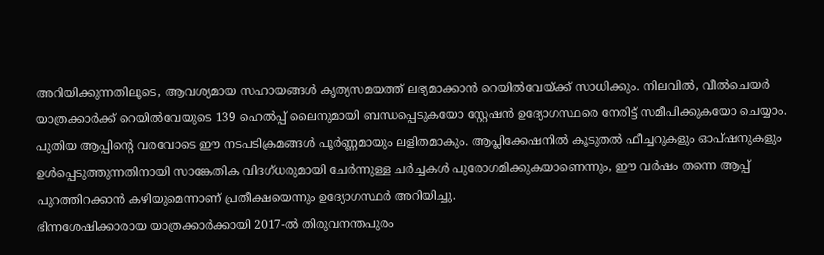അറിയിക്കുന്നതിലൂടെ, ആവശ്യമായ സഹായങ്ങൾ കൃത്യസമയത്ത് ലഭ്യമാക്കാൻ റെയിൽവേയ്ക്ക് സാധിക്കും. നിലവിൽ, വീൽചെയർ യാത്രക്കാർക്ക് റെയിൽവേയുടെ 139 ഹെൽപ്പ് ലൈനുമായി ബന്ധപ്പെടുകയോ സ്റ്റേഷൻ ഉദ്യോഗസ്ഥരെ നേരിട്ട് സമീപിക്കുകയോ ചെയ്യാം.
പുതിയ ആപ്പിന്റെ വരവോടെ ഈ നടപടിക്രമങ്ങൾ പൂർണ്ണമായും ലളിതമാകും. ആപ്ലിക്കേഷനിൽ കൂടുതൽ ഫീച്ചറുകളും ഓപ്ഷനുകളും ഉൾപ്പെടുത്തുന്നതിനായി സാങ്കേതിക വിദഗ്ധരുമായി ചേർന്നുള്ള ചർച്ചകൾ പുരോഗമിക്കുകയാണെന്നും, ഈ വർഷം തന്നെ ആപ്പ് പുറത്തിറക്കാൻ കഴിയുമെന്നാണ് പ്രതീക്ഷയെന്നും ഉദ്യോഗസ്ഥർ അറിയിച്ചു.
ഭിന്നശേഷിക്കാരായ യാത്രക്കാർക്കായി 2017-ൽ തിരുവനന്തപുരം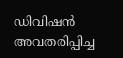ഡിവിഷൻ അവതരിപ്പിച്ച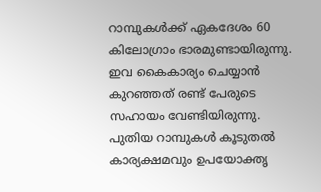റാമ്പുകൾക്ക് ഏകദേശം 60 കിലോഗ്രാം ഭാരമുണ്ടായിരുന്നു. ഇവ കൈകാര്യം ചെയ്യാൻ കുറഞ്ഞത് രണ്ട് പേരുടെ സഹായം വേണ്ടിയിരുന്നു. പുതിയ റാമ്പുകൾ കൂടുതൽ കാര്യക്ഷമവും ഉപയോക്തൃ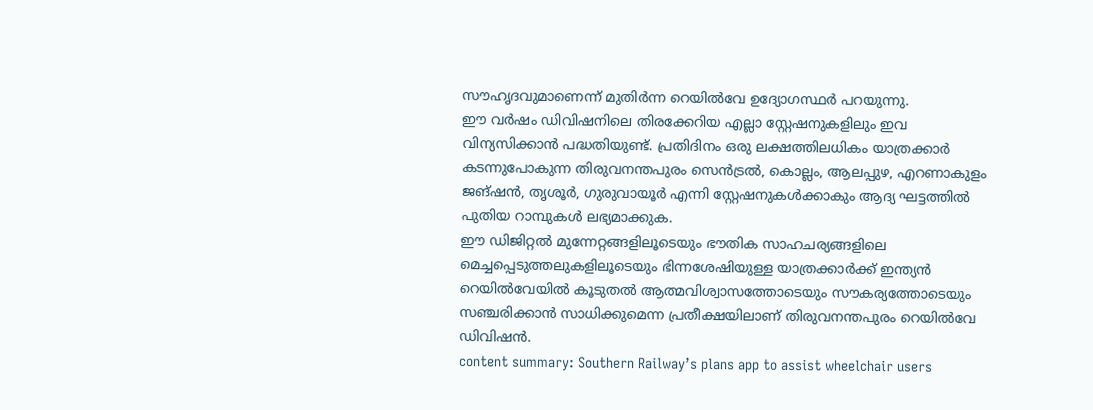സൗഹൃദവുമാണെന്ന് മുതിർന്ന റെയിൽവേ ഉദ്യോഗസ്ഥർ പറയുന്നു.
ഈ വർഷം ഡിവിഷനിലെ തിരക്കേറിയ എല്ലാ സ്റ്റേഷനുകളിലും ഇവ വിന്യസിക്കാൻ പദ്ധതിയുണ്ട്. പ്രതിദിനം ഒരു ലക്ഷത്തിലധികം യാത്രക്കാർ കടന്നുപോകുന്ന തിരുവനന്തപുരം സെൻട്രൽ, കൊല്ലം, ആലപ്പുഴ, എറണാകുളം ജങ്ഷൻ, തൃശൂർ, ഗുരുവായൂർ എന്നി സ്റ്റേഷനുകൾക്കാകും ആദ്യ ഘട്ടത്തിൽ പുതിയ റാമ്പുകൾ ലഭ്യമാക്കുക.
ഈ ഡിജിറ്റൽ മുന്നേറ്റങ്ങളിലൂടെയും ഭൗതിക സാഹചര്യങ്ങളിലെ മെച്ചപ്പെടുത്തലുകളിലൂടെയും ഭിന്നശേഷിയുള്ള യാത്രക്കാർക്ക് ഇന്ത്യൻ റെയിൽവേയിൽ കൂടുതൽ ആത്മവിശ്വാസത്തോടെയും സൗകര്യത്തോടെയും സഞ്ചരിക്കാൻ സാധിക്കുമെന്ന പ്രതീക്ഷയിലാണ് തിരുവനന്തപുരം റെയിൽവേ ഡിവിഷൻ.
content summary: Southern Railway’s plans app to assist wheelchair users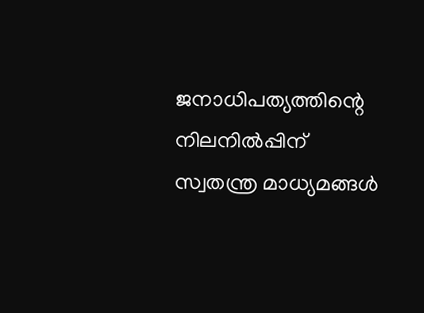ജനാധിപത്യത്തിന്റെ നിലനിൽപ്പിന് സ്വതന്ത്ര മാധ്യമങ്ങൾ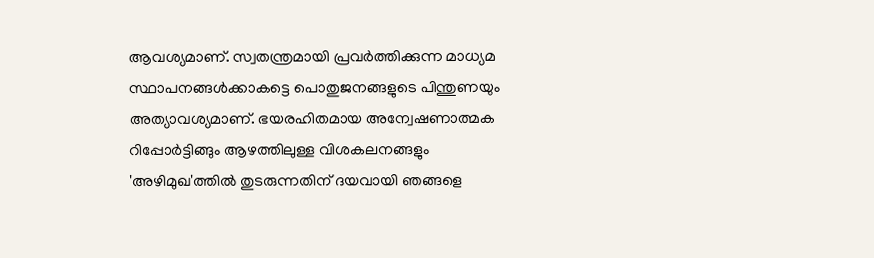ആവശ്യമാണ്. സ്വതന്ത്രമായി പ്രവർത്തിക്കുന്ന മാധ്യമ സ്ഥാപനങ്ങൾക്കാകട്ടെ പൊതുജനങ്ങളുടെ പിന്തുണയും അത്യാവശ്യമാണ്. ഭയരഹിതമായ അന്വേഷണാത്മക റിപ്പോർട്ടിങ്ങും ആഴത്തിലുള്ള വിശകലനങ്ങളും 'അഴിമുഖ'ത്തിൽ തുടരുന്നതിന് ദയവായി ഞങ്ങളെ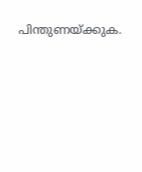പിന്തുണയ്ക്കുക.